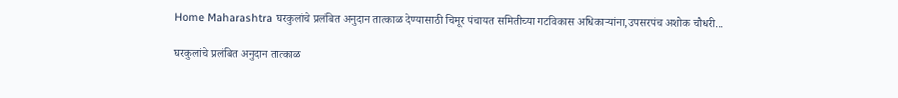Home Maharashtra घरकुलांचे प्रलंबित अनुदान तात्काळ देण्यासाठी चिमूर पंचायत समितीच्या गटविकास अधिकाऱ्यांना,उपसरपंच अशोक चौधरी...

घरकुलांचे प्रलंबित अनुदान तात्काळ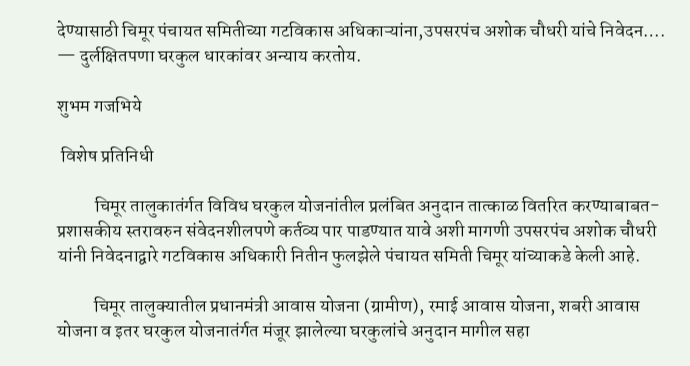देण्यासाठी चिमूर पंचायत समितीच्या गटविकास अधिकाऱ्यांना,उपसरपंच अशोक चौधरी यांचे निवेदन…. — दुर्लक्षितपणा घरकुल धारकांवर अन्याय करतोय.

शुभम गजभिये

 विशेष प्रतिनिधी

          चिमूर तालुकातंर्गत विविध घरकुल योजनांतील प्रलंबित अनुदान तात्काळ वितरित करण्याबाबत-प्रशासकीय स्तरावरुन संवेदनशीलपणे कर्तव्य पार पाडण्यात यावे अशी मागणी उपसरपंच अशोक चौधरी यांनी निवेदनाद्वारे गटविकास अधिकारी नितीन फुलझेले पंचायत समिती चिमूर यांच्याकडे केली आहे.

          चिमूर तालुक्यातील प्रधानमंत्री आवास योजना (ग्रामीण), रमाई आवास योजना, शबरी आवास योजना व इतर घरकुल योजनातंर्गत मंजूर झालेल्या घरकुलांचे अनुदान मागील सहा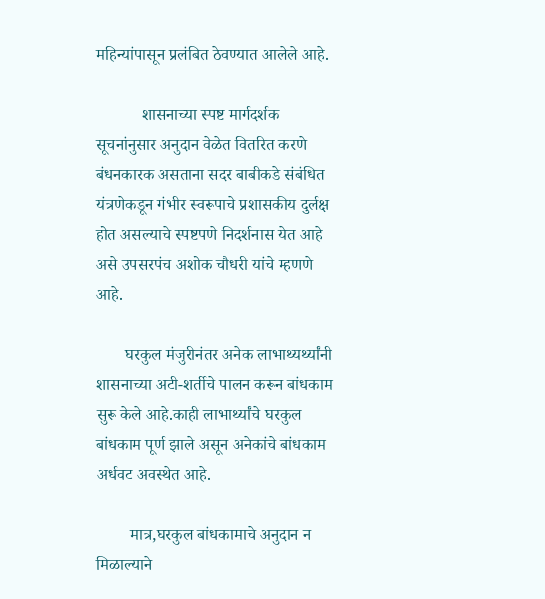महिन्यांपासून प्रलंबित ठेवण्यात आलेले आहे.

           शासनाच्या स्पष्ट मार्गदर्शक सूचनांनुसार अनुदान वेळेत वितरित करणे बंधनकारक असताना सदर बाबीकडे संबंधित यंत्रणेकडून गंभीर स्वरूपाचे प्रशासकीय दुर्लक्ष होत असल्याचे स्पष्टपणे निदर्शनास येत आहे असे उपसरपंच अशोक चौधरी यांचे म्हणणे आहे.

       घरकुल मंजुरीनंतर अनेक लाभाथ्यर्थ्यांनी शासनाच्या अटी-शर्तीचे पालन करून बांधकाम सुरू केले आहे.काही लाभार्थ्यांचे घरकुल बांधकाम पूर्ण झाले असून अनेकांचे बांधकाम अर्धवट अवस्थेत आहे.

        मात्र,घरकुल बांधकामाचे अनुदान न मिळाल्याने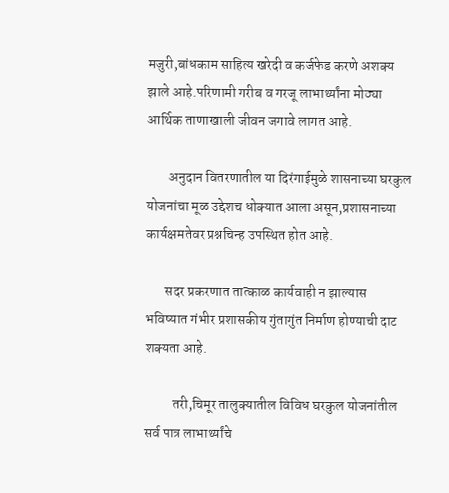मजुरी,बांधकाम साहित्य खरेदी व कर्जफेड करणे अशक्य झाले आहे.परिणामी गरीब व गरजू लाभार्थ्यांना मोठ्या आर्थिक ताणाखाली जीवन जगावे लागत आहे.

        अनुदान वितरणातील या दिरंगाईमुळे शासनाच्या घरकुल योजनांचा मूळ उद्देशच धोक्यात आला असून,प्रशासनाच्या कार्यक्षमतेवर प्रश्नचिन्ह उपस्थित होत आहे.

       सदर प्रकरणात तात्काळ कार्यवाही न झाल्यास भविष्यात गंभीर प्रशासकीय गुंतागुंत निर्माण होण्याची दाट शक्यता आहे.

          तरी,चिमूर तालुक्यातील विविध घरकुल योजनांतील सर्व पात्र लाभार्थ्यांचे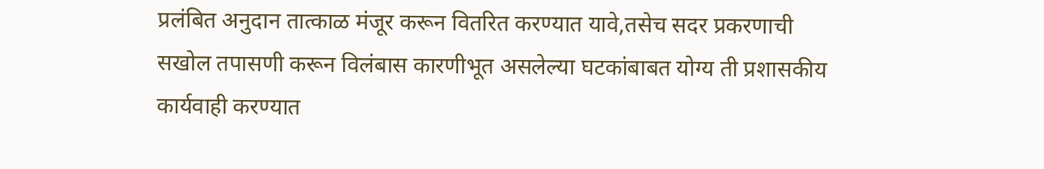प्रलंबित अनुदान तात्काळ मंजूर करून वितरित करण्यात यावे,तसेच सदर प्रकरणाची सखोल तपासणी करून विलंबास कारणीभूत असलेल्या घटकांबाबत योग्य ती प्रशासकीय कार्यवाही करण्यात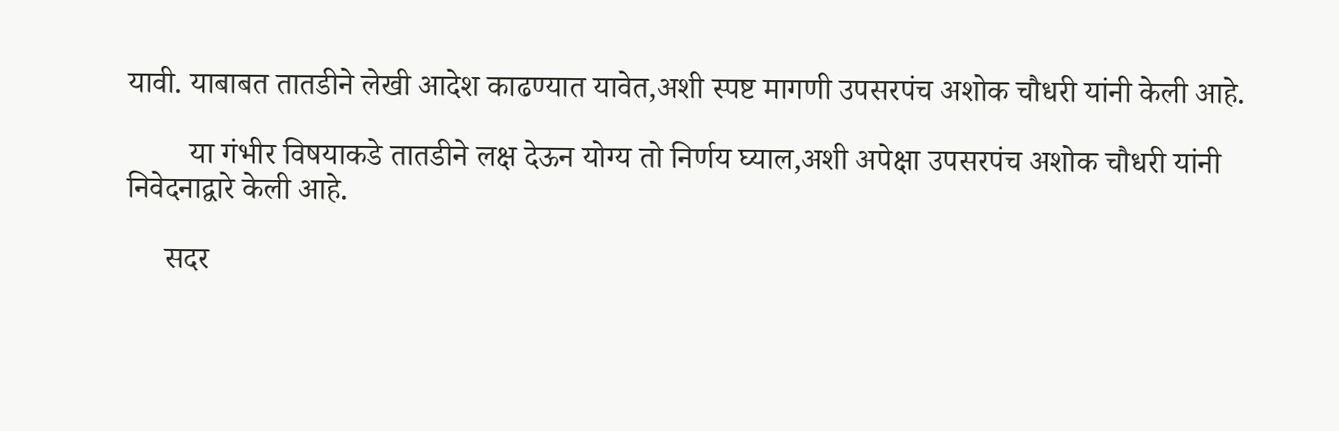यावी. याबाबत तातडीने लेखी आदेश काढण्यात यावेत,अशी स्पष्ट मागणी उपसरपंच अशोक चौधरी यांनी केली आहे.

        या गंभीर विषयाकडे तातडीने लक्ष देऊन योग्य तो निर्णय घ्याल,अशी अपेक्षा उपसरपंच अशोक चौधरी यांनी निवेदनाद्वारे केली आहे.

     सदर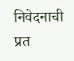निवेदनाची प्रत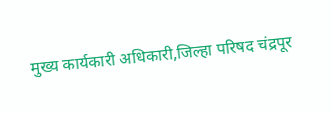मुख्य कार्यकारी अधिकारी,जिल्हा परिषद चंद्रपूर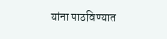यांना पाठविण्यात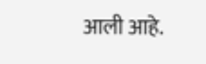आली आहे.